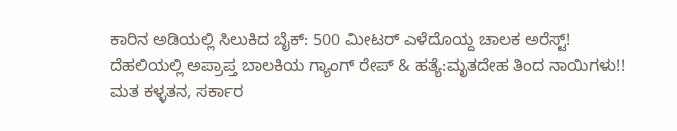ಕಾರಿನ ಅಡಿಯಲ್ಲಿ ಸಿಲುಕಿದ ಬೈಕ್: 500 ಮೀಟರ್ ಎಳೆದೊಯ್ದ ಚಾಲಕ ಅರೆಸ್ಟ್!
ದೆಹಲಿಯಲ್ಲಿ ಅಪ್ರಾಪ್ತ ಬಾಲಕಿಯ ಗ್ಯಾಂಗ್ ರೇಪ್ & ಹತ್ಯೆ:ಮೃತದೇಹ ತಿಂದ ನಾಯಿಗಳು!!
ಮತ ಕಳ್ಳತನ, ಸರ್ಕಾರ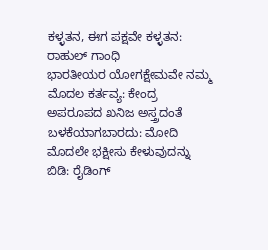ಕಳ್ಳತನ, ಈಗ ಪಕ್ಷವೇ ಕಳ್ಳತನ: ರಾಹುಲ್ ಗಾಂಧಿ
ಭಾರತೀಯರ ಯೋಗಕ್ಷೇಮವೇ ನಮ್ಮ ಮೊದಲ ಕರ್ತವ್ಯ: ಕೇಂದ್ರ
ಅಪರೂಪದ ಖನಿಜ ಅಸ್ತ್ರದಂತೆ ಬಳಕೆಯಾಗಬಾರದು: ಮೋದಿ
ಮೊದಲೇ ಭಕ್ಷೀಸು ಕೇಳುವುದನ್ನು ಬಿಡಿ: ರೈಡಿಂಗ್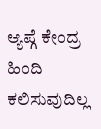ಆ್ಯಪ್ಗೆ ಕೇಂದ್ರ
ಹಿಂದಿ ಕಲಿಸುವುದಿಲ್ಲ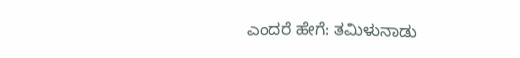ಎಂದರೆ ಹೇಗೆ: ತಮಿಳುನಾಡು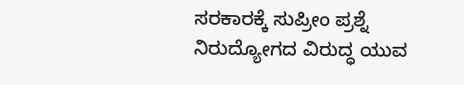ಸರಕಾರಕ್ಕೆ ಸುಪ್ರೀಂ ಪ್ರಶ್ನೆ
ನಿರುದ್ಯೋಗದ ವಿರುದ್ಧ ಯುವ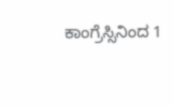ಕಾಂಗ್ರೆಸ್ಸಿನಿಂದ 1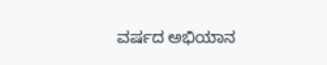ವರ್ಷದ ಅಭಿಯಾನ